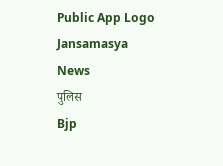Public App Logo
Jansamasya
News
पुलिस
Bjp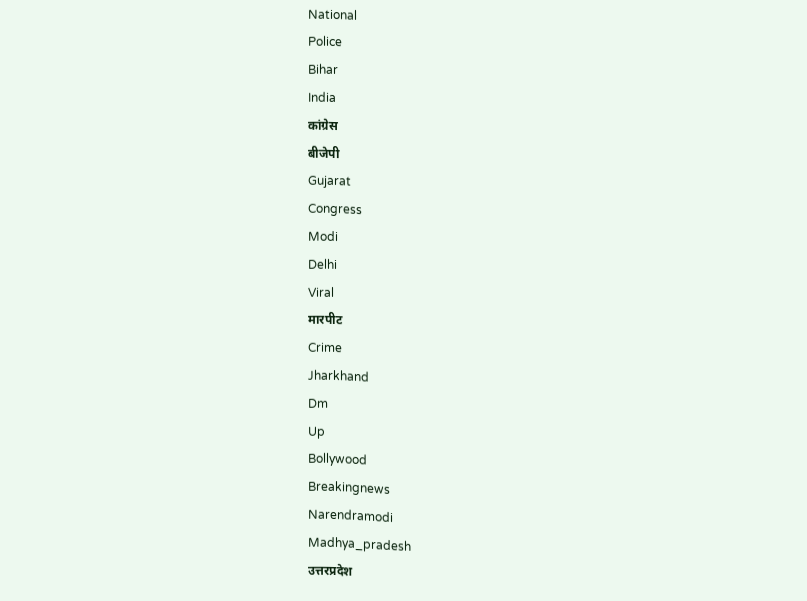National
Police
Bihar
India
कांग्रेस
बीजेपी
Gujarat
Congress
Modi
Delhi
Viral
मारपीट
Crime
Jharkhand
Dm
Up
Bollywood
Breakingnews
Narendramodi
Madhya_pradesh
उत्तरप्रदेश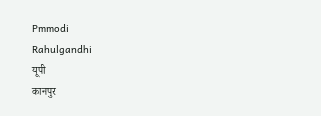Pmmodi
Rahulgandhi
यूपी
कानपुर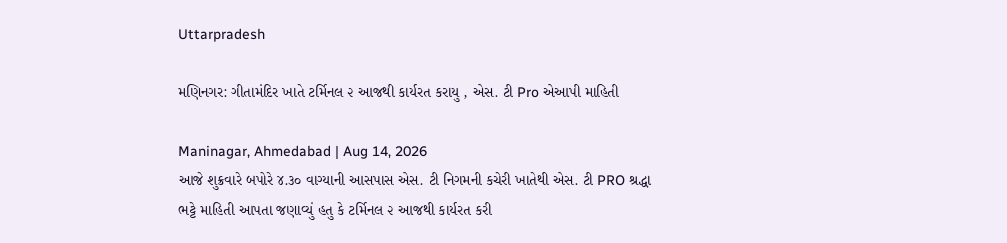Uttarpradesh

મણિનગર: ગીતામંદિર ખાતે ટર્મિનલ ૨ આજથી કાર્યરત કરાયુ , એસ. ટી Pro એઆપી માહિતી

Maninagar, Ahmedabad | Aug 14, 2026
આજે શુક્રવારે બપોરે ૪.૩૦ વાગ્યાની આસપાસ એસ. ટી નિગમની કચેરી ખાતેથી એસ. ટી PRO શ્રદ્ધા ભટ્ટે માહિતી આપતા જણાવ્યું હતુ કે ટર્મિનલ ૨ આજથી કાર્યરત કરી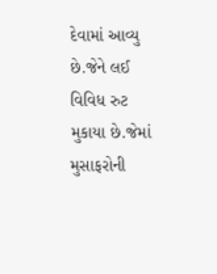દેવામાં આવ્યુ છે.જેને લઈ વિવિધ રુટ મુકાયા છે.જેમાં મુસાફરોની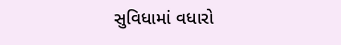સુવિધામાં વધારો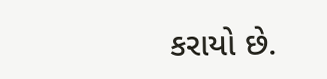કરાયો છે.